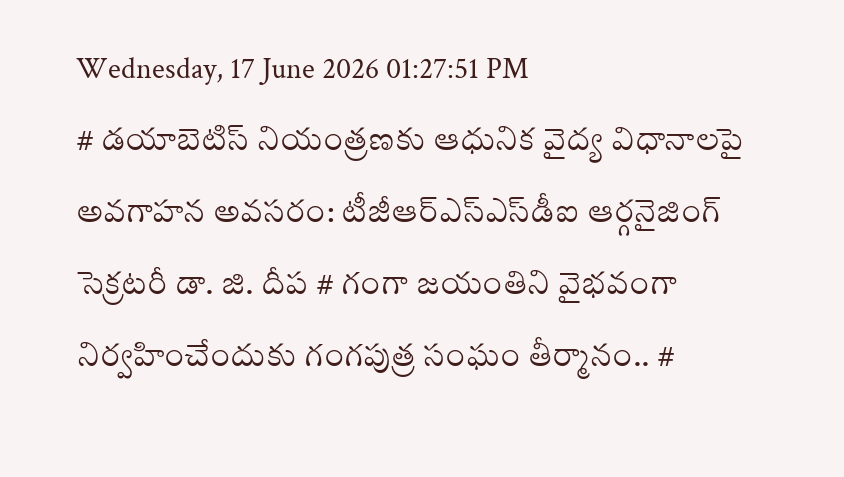Wednesday, 17 June 2026 01:27:51 PM
# డయాబెటిస్ నియంత్రణకు ఆధునిక వైద్య విధానాలపై అవగాహన అవసరం: టీజీఆర్‌ఎస్‌ఎస్‌డీఐ ఆర్గనైజింగ్ సెక్రటరీ డా. జి. దీప # గంగా జయంతిని వైభవంగా నిర్వహించేందుకు గంగపుత్ర సంఘం తీర్మానం.. #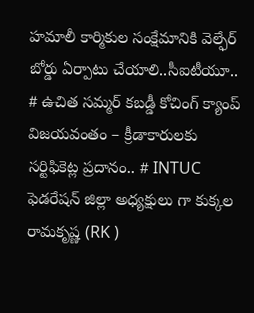హమాలీ కార్మికుల సంక్షేమానికి వెల్ఫేర్ బోర్డు ఏర్పాటు చేయాలి..సీఐటీయూ.. # ఉచిత సమ్మర్ కబడ్డీ కోచింగ్ క్యాంప్ విజయవంతం – క్రీడాకారులకు సర్టిఫికెట్ల ప్రదానం.. # INTUC ఫెడరేషన్ జిల్లా అధ్యక్షులు గా కుక్కల రామకృష్ణ (RK )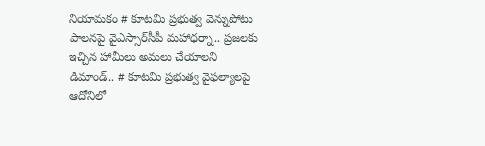నియామకం # కూటమి ప్రభుత్వ వెన్నుపోటు పాలనపై వైఎస్సార్‌సీపీ మహాధర్నా.. ప్రజలకు ఇచ్చిన హామీలు అమలు చేయాలని డిమాండ్.. # కూటమి ప్రభుత్వ వైఫల్యాలపై ఆదోనిలో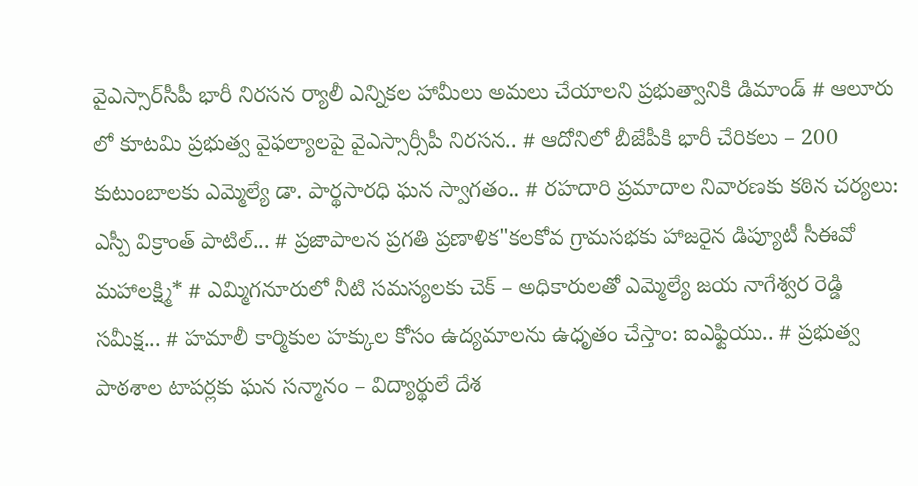వైఎస్సార్‌సీపీ భారీ నిరసన ర్యాలీ ఎన్నికల హామీలు అమలు చేయాలని ప్రభుత్వానికి డిమాండ్ # ఆలూరు లో కూటమి ప్రభుత్వ వైఫల్యాలపై వైఎస్సార్సీపీ నిరసన.. # ఆదోనిలో బీజేపీకి భారీ చేరికలు – 200 కుటుంబాలకు ఎమ్మెల్యే డా. పార్థసారధి ఘన స్వాగతం.. # రహదారి ప్రమాదాల నివారణకు కఠిన చర్యలు: ఎస్పీ విక్రాంత్ పాటిల్... # ప్రజాపాలన ప్రగతి ప్రణాళిక"కలకోవ గ్రామసభకు హాజరైన డిప్యూటీ సీఈవో మహాలక్ష్మి* # ఎమ్మిగనూరులో నీటి సమస్యలకు చెక్ – అధికారులతో ఎమ్మెల్యే జయ నాగేశ్వర రెడ్డి సమీక్ష... # హమాలీ కార్మికుల హక్కుల కోసం ఉద్యమాలను ఉధృతం చేస్తాం: ఐఎఫ్టియు.. # ప్రభుత్వ పాఠశాల టాపర్లకు ఘన సన్మానం – విద్యార్థులే దేశ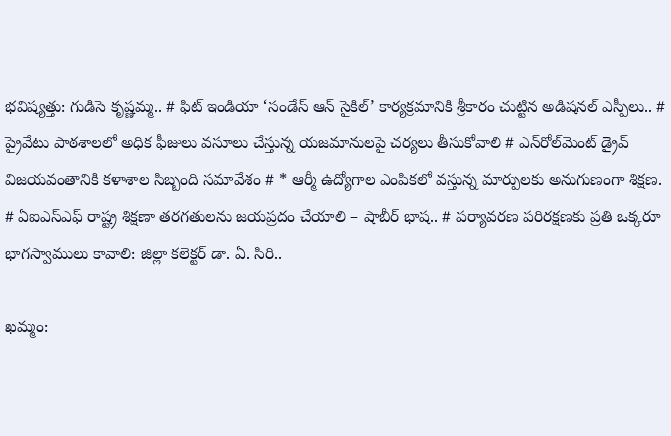భవిష్యత్తు: గుడిసె కృష్ణమ్మ.. # ఫిట్ ఇండియా ‘సండేస్ ఆన్ సైకిల్’ కార్యక్రమానికి శ్రీకారం చుట్టిన అడిషనల్ ఎస్పీలు.. # ప్రైవేటు పాఠశాలలో అధిక ఫీజులు వసూలు చేస్తున్న యజమానులపై చర్యలు తీసుకోవాలి # ఎన్‌రోల్‌మెంట్ డ్రైవ్ విజయవంతానికి కళాశాల సిబ్బంది సమావేశం # * ఆర్మీ ఉద్యోగాల ఎంపికలో వస్తున్న మార్పులకు అనుగుణంగా శిక్షణ. # ఏఐఎస్ఎఫ్ రాష్ట్ర శిక్షణా తరగతులను జయప్రదం చేయాలి – షాబీర్ భాష.. # పర్యావరణ పరిరక్షణకు ప్రతి ఒక్కరూ భాగస్వాములు కావాలి: జిల్లా కలెక్టర్ డా. ఏ. సిరి..

ఖమ్మం: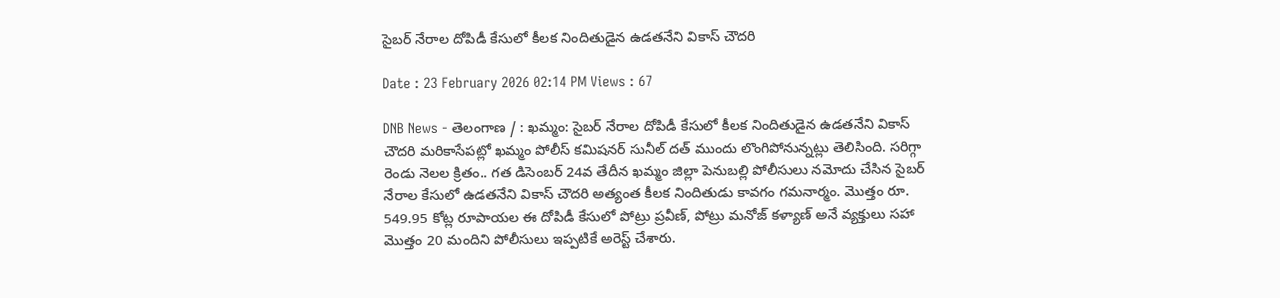సైబర్ నేరాల దోపిడీ కేసులో కీలక నిందితుడైన ఉడతనేని వికాస్ చౌదరి

Date : 23 February 2026 02:14 PM Views : 67

DNB News - తెలంగాణ / : ఖమ్మం: సైబర్ నేరాల దోపిడీ కేసులో కీలక నిందితుడైన ఉడతనేని వికాస్ చౌదరి మరికాసేపట్లో ఖమ్మం పోలీస్ కమిషనర్ సునీల్ దత్ ముందు లొంగిపోనున్నట్లు తెలిసింది. సరిగ్గా రెండు నెలల క్రితం.. గత డిసెంబర్ 24వ తేదీన ఖమ్మం జిల్లా పెనుబల్లి పోలీసులు నమోదు చేసిన సైబర్ నేరాల కేసులో ఉడతనేని వికాస్ చౌదరి అత్యంత కీలక నిందితుడు కావగం గమనార్మం. మొత్తం రూ. 549.95 కోట్ల రూపాయల ఈ దోపిడీ కేసులో పోట్రు ప్రవీణ్, పోట్రు మనోజ్ కళ్యాణ్ అనే వ్యక్తులు సహా మొత్తం 20 మందిని పోలీసులు ఇప్పటికే అరెస్ట్ చేశారు.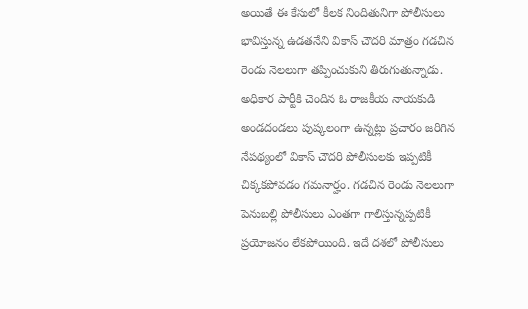అయితే ఈ కేసులో కీలక నిందితునిగా పోలీసులు భావిస్తున్న ఉడతనేని వికాస్ చౌదరి మాత్రం గడచిన రెండు నెలలుగా తప్పించుకుని తిరుగుతున్నాడు. అధికార పార్టీకి చెందిన ఓ రాజకీయ నాయకుడి అండదండలు పుష్కలంగా ఉన్నట్లు ప్రచారం జరిగిన నేపథ్యంలో వికాస్ చౌదరి పోలీసులకు ఇప్పటికీ చిక్కకపోవడం గమనార్హం. గడచిన రెండు నెలలుగా పెనుబల్లి పోలీసులు ఎంతగా గాలిస్తున్నప్పటికీ ప్రయోజనం లేకపోయింది. ఇదే దశలో పోలీసులు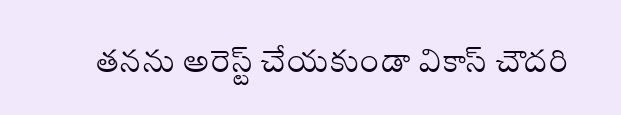తనను అరెస్ట్ చేయకుండా వికాస్ చౌదరి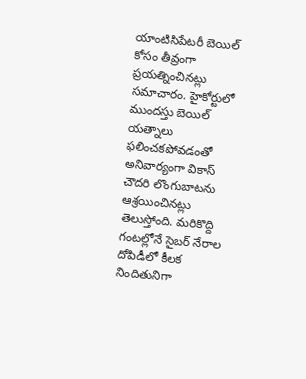యాంటిసిపేటరీ బెయిల్ కోసం తీవ్రంగా ప్రయత్నించినట్లు సమాచారం. హైకోర్టులో ముందస్తు బెయిల్ యత్నాలు ఫలించకపోవడంతో అనివార్యంగా వికాస్ చౌదరి లొంగుబాటను ఆశ్రయించినట్లు తెలుస్తోంది. మరికొద్ది గంటల్లోనే సైబర్ నేరాల దోపిడీలో కీలక నిందితునిగా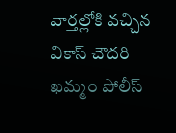వార్తల్లోకి వచ్చిన వికాస్ చౌదరి ఖమ్మం పోలీస్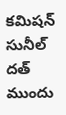కమిషన్ సునీల్ దత్ ముందు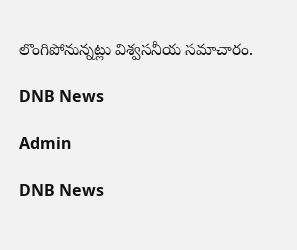లొంగిపోనున్నట్లు విశ్వసనీయ సమాచారం.

DNB News

Admin

DNB News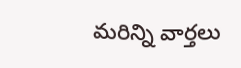మరిన్ని వార్తలు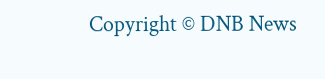Copyright © DNB News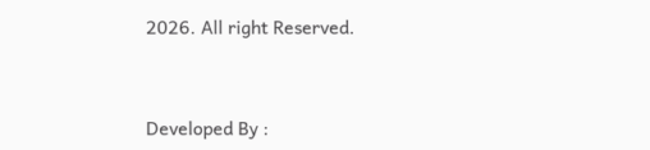2026. All right Reserved.



Developed By :